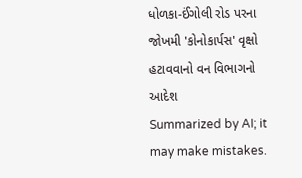ધોળકા-ઈંગોલી રોડ પરના જોખમી 'કોનોકાર્પસ' વૃક્ષો હટાવવાનો વન વિભાગનો આદેશ
Summarized by AI; it may make mistakes.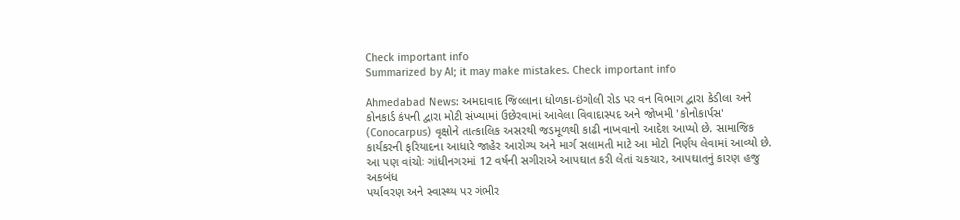Check important info
Summarized by AI; it may make mistakes. Check important info

Ahmedabad News: અમદાવાદ જિલ્લાના ધોળકા-ઇંગોલી રોડ પર વન વિભાગ દ્વારા કેડીલા અને કોનકાર્ડ કંપની દ્વારા મોટી સંખ્યામાં ઉછેરવામાં આવેલા વિવાદાસ્પદ અને જોખમી 'કોનોકાર્પસ' (Conocarpus) વૃક્ષોને તાત્કાલિક અસરથી જડમૂળથી કાઢી નાખવાનો આદેશ આપ્યો છે. સામાજિક કાર્યકરની ફરિયાદના આધારે જાહેર આરોગ્ય અને માર્ગ સલામતી માટે આ મોટો નિર્ણય લેવામાં આવ્યો છે.
આ પણ વાંચોઃ ગાંધીનગરમાં 12 વર્ષની સગીરાએ આપઘાત કરી લેતાં ચકચાર, આપઘાતનું કારણ હજુ અકબંધ
પર્યાવરણ અને સ્વાસ્થ્ય પર ગંભીર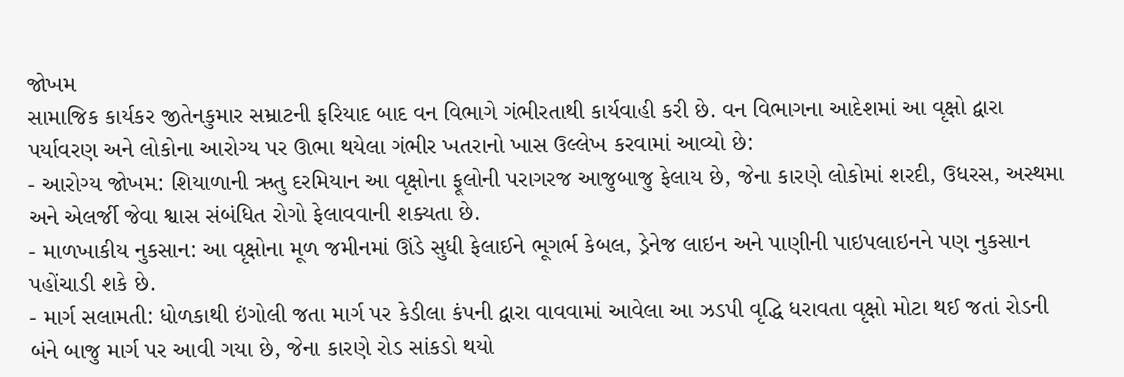જોખમ
સામાજિક કાર્યકર જીતેનકુમાર સમ્રાટની ફરિયાદ બાદ વન વિભાગે ગંભીરતાથી કાર્યવાહી કરી છે. વન વિભાગના આદેશમાં આ વૃક્ષો દ્વારા પર્યાવરણ અને લોકોના આરોગ્ય પર ઊભા થયેલા ગંભીર ખતરાનો ખાસ ઉલ્લેખ કરવામાં આવ્યો છે:
- આરોગ્ય જોખમ: શિયાળાની ઋતુ દરમિયાન આ વૃક્ષોના ફૂલોની પરાગરજ આજુબાજુ ફેલાય છે, જેના કારણે લોકોમાં શરદી, ઉધરસ, અસ્થમા અને એલર્જી જેવા શ્વાસ સંબંધિત રોગો ફેલાવવાની શક્યતા છે.
- માળખાકીય નુકસાન: આ વૃક્ષોના મૂળ જમીનમાં ઊંડે સુધી ફેલાઈને ભૂગર્ભ કેબલ, ડ્રેનેજ લાઇન અને પાણીની પાઇપલાઇનને પણ નુકસાન પહોંચાડી શકે છે.
- માર્ગ સલામતી: ધોળકાથી ઇંગોલી જતા માર્ગ પર કેડીલા કંપની દ્વારા વાવવામાં આવેલા આ ઝડપી વૃદ્ધિ ધરાવતા વૃક્ષો મોટા થઈ જતાં રોડની બંને બાજુ માર્ગ પર આવી ગયા છે, જેના કારણે રોડ સાંકડો થયો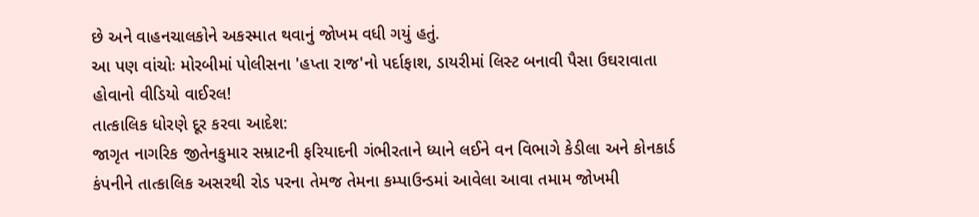છે અને વાહનચાલકોને અકસ્માત થવાનું જોખમ વધી ગયું હતું.
આ પણ વાંચોઃ મોરબીમાં પોલીસના 'હપ્તા રાજ'નો પર્દાફાશ, ડાયરીમાં લિસ્ટ બનાવી પૈસા ઉઘરાવાતા હોવાનો વીડિયો વાઈરલ!
તાત્કાલિક ધોરણે દૂર કરવા આદેશ:
જાગૃત નાગરિક જીતેનકુમાર સમ્રાટની ફરિયાદની ગંભીરતાને ધ્યાને લઈને વન વિભાગે કેડીલા અને કોનકાર્ડ કંપનીને તાત્કાલિક અસરથી રોડ પરના તેમજ તેમના કમ્પાઉન્ડમાં આવેલા આવા તમામ જોખમી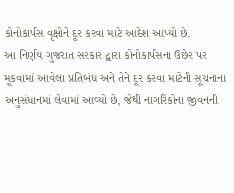કોનોકાર્પસ વૃક્ષોને દૂર કરવા માટે આદેશ આપ્યો છે.
આ નિર્ણય ગુજરાત સરકાર દ્વારા કોનોકાર્પસના ઉછેર પર મૂકવામાં આવેલા પ્રતિબંધ અને તેને દૂર કરવા માટેની સૂચનાના અનુસંધાનમાં લેવામાં આવ્યો છે, જેથી નાગરિકોના જીવનની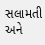સલામતી અને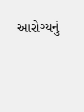આરોગ્યનું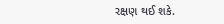રક્ષણ થઈ શકે.